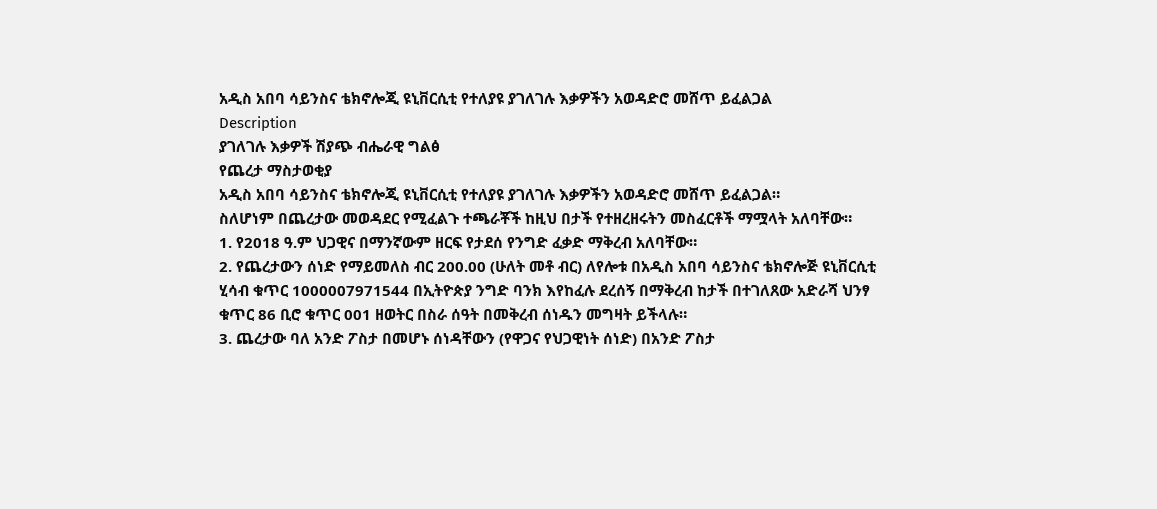አዲስ አበባ ሳይንስና ቴክኖሎጂ ዩኒቨርሲቲ የተለያዩ ያገለገሉ እቃዎችን አወዳድሮ መሸጥ ይፈልጋል
Description
ያገለገሉ እቃዎች ሽያጭ ብሔራዊ ግልፅ
የጨረታ ማስታወቂያ
አዲስ አበባ ሳይንስና ቴክኖሎጂ ዩኒቨርሲቲ የተለያዩ ያገለገሉ እቃዎችን አወዳድሮ መሸጥ ይፈልጋል።
ስለሆነም በጨረታው መወዳደር የሚፈልጉ ተጫራቾች ከዚህ በታች የተዘረዘሩትን መስፈርቶች ማሟላት አለባቸው።
1. የ2018 ዓ.ም ህጋዊና በማንኛውም ዘርፍ የታደሰ የንግድ ፈቃድ ማቅረብ አለባቸው።
2. የጨረታውን ሰነድ የማይመለስ ብር 200.00 (ሁለት መቶ ብር) ለየሎቱ በአዲስ አበባ ሳይንስና ቴክኖሎጅ ዩኒቨርሲቲ ሂሳብ ቁጥር 1000007971544 በኢትዮጵያ ንግድ ባንክ እየከፈሉ ደረሰኝ በማቅረብ ከታች በተገለጸው አድራሻ ህንፃ ቁጥር 86 ቢሮ ቁጥር 001 ዘወትር በስራ ሰዓት በመቅረብ ሰነዱን መግዛት ይችላሉ።
3. ጨረታው ባለ አንድ ፖስታ በመሆኑ ሰነዳቸውን (የዋጋና የህጋዊነት ሰነድ) በአንድ ፖስታ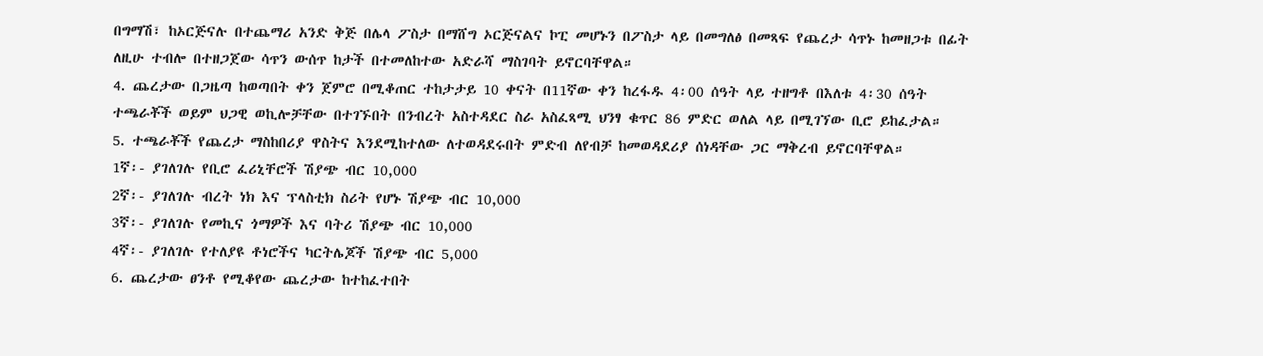በግማሽ፣ ከኦርጅናሉ በተጨማሪ አንድ ቅጅ በሌላ ፖስታ በማሸግ ኦርጅናልና ኮፒ መሆኑን በፖስታ ላይ በመግለፅ በመጻፍ የጨረታ ሳጥኑ ከመዘጋቱ በፊት ለዚሁ ተብሎ በተዘጋጀው ሳጥን ውሰጥ ከታች በተመለከተው አድራሻ ማስገባት ይኖርባቸዋል።
4. ጨረታው በጋዜጣ ከወጣበት ቀን ጀምሮ በሚቆጠር ተከታታይ 10 ቀናት በ11ኛው ቀን ከረፋዱ 4፡00 ሰዓት ላይ ተዘግቶ በእለቱ 4፡30 ሰዓት ተጫራቾች ወይም ህጋዊ ወኪሎቻቸው በተገኙበት በንብረት አስተዳደር ስራ አስፈጻሚ ህንፃ ቁጥር 86 ምድር ወለል ላይ በሚገኘው ቢሮ ይከፈታል።
5. ተጫራቾች የጨረታ ማስከበሪያ ዋስትና እንደሚከተለው ለተወዳደሩበት ምድብ ለየብቻ ከመወዳደሪያ ሰነዳቸው ጋር ማቅረብ ይኖርባቸዋል።
1ኛ፡- ያገለገሉ የቢሮ ፈሪኒቸሮች ሽያጭ ብር 10,000
2ኛ፡- ያገለገሉ ብረት ነክ እና ፕላስቲክ ስሪት የሆኑ ሽያጭ ብር 10,000
3ኛ፡- ያገለገሉ የመኪና ጎማዎች እና ባትሪ ሽያጭ ብር 10,000
4ኛ፡- ያገለገሉ የተለያዩ ቶነሮችና ካርትሌጆች ሽያጭ ብር 5,000
6. ጨረታው ፀንቶ የሚቆየው ጨረታው ከተከፈተበት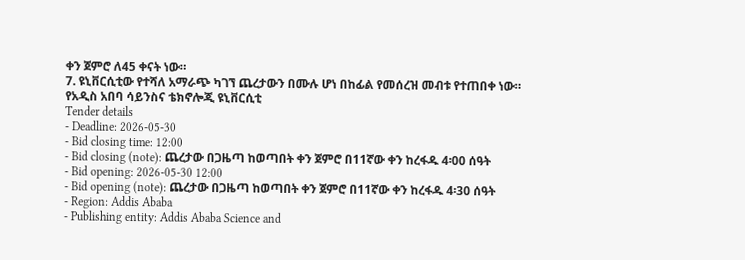ቀን ጀምሮ ለ45 ቀናት ነው።
7. ዩኒቨርሲቲው የተሻለ አማራጭ ካገኘ ጨረታውን በሙሉ ሆነ በከፊል የመሰረዝ መብቱ የተጠበቀ ነው።
የአዲስ አበባ ሳይንስና ቴክኖሎጂ ዩኒቨርሲቲ
Tender details
- Deadline: 2026-05-30
- Bid closing time: 12:00
- Bid closing (note): ጨረታው በጋዜጣ ከወጣበት ቀን ጀምሮ በ11ኛው ቀን ከረፋዱ 4፡00 ሰዓት
- Bid opening: 2026-05-30 12:00
- Bid opening (note): ጨረታው በጋዜጣ ከወጣበት ቀን ጀምሮ በ11ኛው ቀን ከረፋዱ 4፡30 ሰዓት
- Region: Addis Ababa
- Publishing entity: Addis Ababa Science and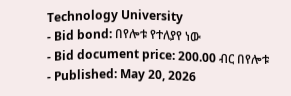Technology University
- Bid bond: በየሎቱ የተለያየ ነው
- Bid document price: 200.00 ብር በየሎቱ
- Published: May 20, 2026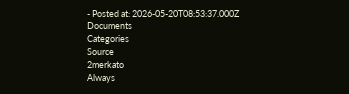- Posted at: 2026-05-20T08:53:37.000Z
Documents
Categories
Source
2merkato
Always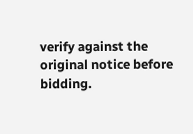verify against the original notice before bidding.